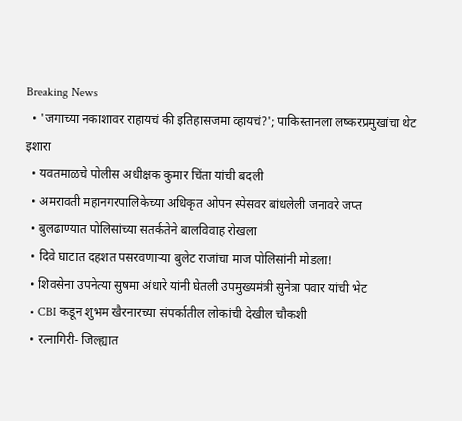Breaking News
  • 'जगाच्या नकाशावर राहायचं की इतिहासजमा व्हायचं?'; पाकिस्तानला लष्करप्रमुखांचा थेट इशारा
  • यवतमाळचे पोलीस अधीक्षक कुमार चिंता यांची बदली
  • अमरावती महानगरपालिकेच्या अधिकृत ओपन स्पेसवर बांधलेली जनावरे जप्त
  • बुलढाण्यात पोलिसांच्या सतर्कतेने बालविवाह रोखला
  • दिवे घाटात दहशत पसरवणाऱ्या बुलेट राजांचा माज पोलिसांनी मोडला!
  • शिवसेना उपनेत्या सुषमा अंधारे यांनी घेतली उपमुख्यमंत्री सुनेत्रा पवार यांची भेट
  • CBI कडून शुभम खैरनारच्या संपर्कातील लोकांची देखील चौकशी
  • रत्नागिरी- जिल्ह्यात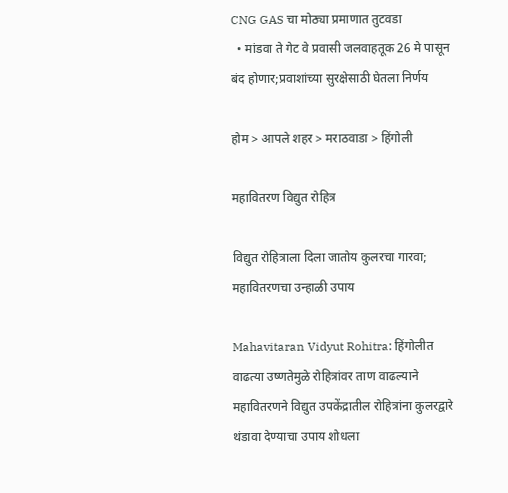CNG GAS चा मोठ्या प्रमाणात तुटवडा
  • मांडवा ते गेट वे प्रवासी जलवाहतूक 26 मे पासून बंद होणार;प्रवाशांच्या सुरक्षेसाठी घेतला निर्णय

होम > आपले शहर > मराठवाडा > हिंगोली

महावितरण विद्युत रोहित्र

विद्युत रोहित्राला दिला जातोय कुलरचा गारवा; महावितरणचा उन्हाळी उपाय

Mahavitaran Vidyut Rohitra: हिंगोलीत वाढत्या उष्णतेमुळे रोहित्रांवर ताण वाढल्याने महावितरणने विद्युत उपकेंद्रातील रोहित्रांना कुलरद्वारे थंडावा देण्याचा उपाय शोधला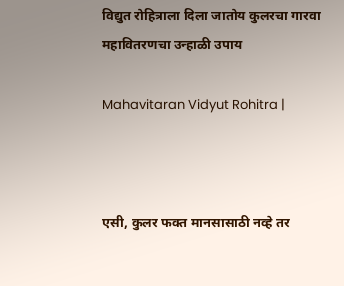विद्युत रोहित्राला दिला जातोय कुलरचा गारवा महावितरणचा उन्हाळी उपाय

Mahavitaran Vidyut Rohitra |



एसी, कुलर फक्त मानसासाठी नव्हे तर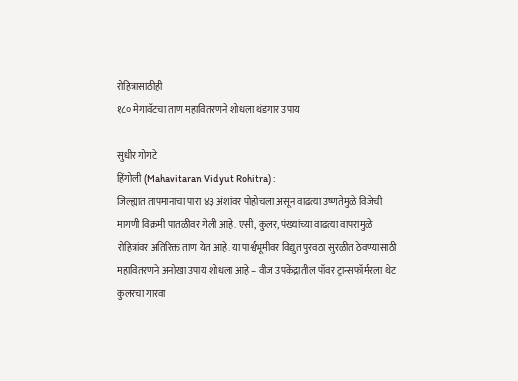रोहित्रासाठीही
१८० मेगावॅटचा ताण महावितरणने शोधला थंडगार उपाय

सुधीर गोगटे
हिंगोली (Mahavitaran Vidyut Rohitra) :
जिल्ह्यात तापमानाचा पारा ४३ अंशांवर पोहोचला असून वाढत्या उष्णतेमुळे विजेची मागणी विक्रमी पातळीवर गेली आहे. एसी, कुलर, पंख्यांच्या वाढत्या वापरामुळे रोहित्रांवर अतिरिक्त ताण येत आहे. या पार्श्वभूमीवर विद्युत पुरवठा सुरळीत ठेवण्यासाठी महावितरणने अनोखा उपाय शोधला आहे – वीज उपकेंद्रातील पॉवर ट्रान्सफॉर्मरला थेट कुलरचा गारवा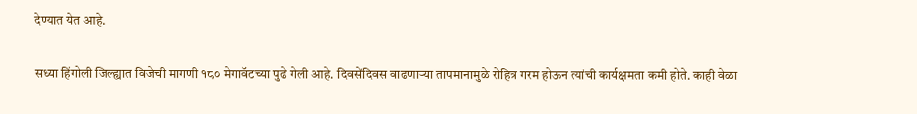देण्यात येत आहे.

सध्या हिंगोली जिल्ह्यात विजेची मागणी १८० मेगावॅटच्या पुढे गेली आहे. दिवसेंदिवस वाढणार्‍या तापमानामुळे रोहित्र गरम होऊन त्यांची कार्यक्षमता कमी होते. काही वेळा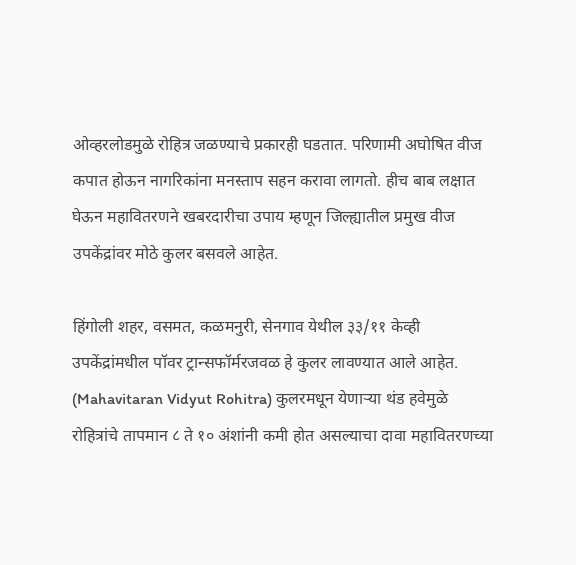ओव्हरलोडमुळे रोहित्र जळण्याचे प्रकारही घडतात. परिणामी अघोषित वीज कपात होऊन नागरिकांना मनस्ताप सहन करावा लागतो. हीच बाब लक्षात घेऊन महावितरणने खबरदारीचा उपाय म्हणून जिल्ह्यातील प्रमुख वीज उपकेंद्रांवर मोठे कुलर बसवले आहेत.

हिंगोली शहर, वसमत, कळमनुरी, सेनगाव येथील ३३/११ केव्ही उपकेंद्रांमधील पॉवर ट्रान्सफॉर्मरजवळ हे कुलर लावण्यात आले आहेत. (Mahavitaran Vidyut Rohitra) कुलरमधून येणार्‍या थंड हवेमुळे रोहित्रांचे तापमान ८ ते १० अंशांनी कमी होत असल्याचा दावा महावितरणच्या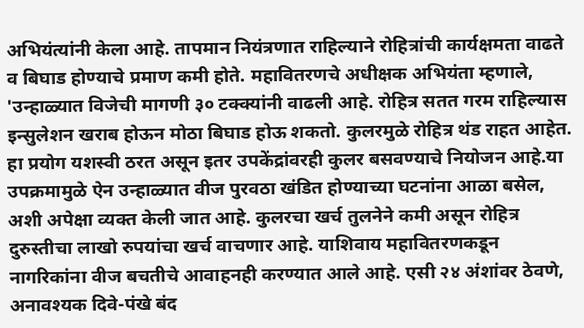अभियंत्यांनी केला आहे. तापमान नियंत्रणात राहिल्याने रोहित्रांची कार्यक्षमता वाढते व बिघाड होण्याचे प्रमाण कमी होते. महावितरणचे अधीक्षक अभियंता म्हणाले, 'उन्हाळ्यात विजेची मागणी ३० टक्क्यांनी वाढली आहे. रोहित्र सतत गरम राहिल्यास इन्सुलेशन खराब होऊन मोठा बिघाड होऊ शकतो. कुलरमुळे रोहित्र थंड राहत आहेत. हा प्रयोग यशस्वी ठरत असून इतर उपकेंद्रांवरही कुलर बसवण्याचे नियोजन आहे.या उपक्रमामुळे ऐन उन्हाळ्यात वीज पुरवठा खंडित होण्याच्या घटनांना आळा बसेल, अशी अपेक्षा व्यक्त केली जात आहे. कुलरचा खर्च तुलनेने कमी असून रोहित्र दुरुस्तीचा लाखो रुपयांचा खर्च वाचणार आहे. याशिवाय महावितरणकडून नागरिकांना वीज बचतीचे आवाहनही करण्यात आले आहे. एसी २४ अंशांवर ठेवणे, अनावश्यक दिवे-पंखे बंद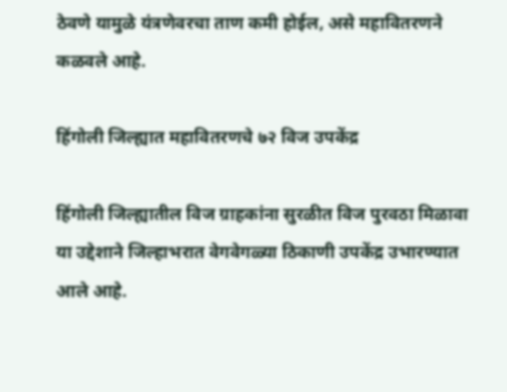ठेवणे यामुळे यंत्रणेवरचा ताण कमी होईल, असे महावितरणने कळवले आहे.

हिंगोली जिल्ह्यात महावितरणचे ७२ विज उपकेंद्र

हिंगोली जिल्ह्यातील विज ग्राहकांना सुरळीत विज पुरवठा मिळावा या उद्देशाने जिल्हाभरात वेगवेगळ्या ठिकाणी उपकेंद्र उभारण्यात आले आहे.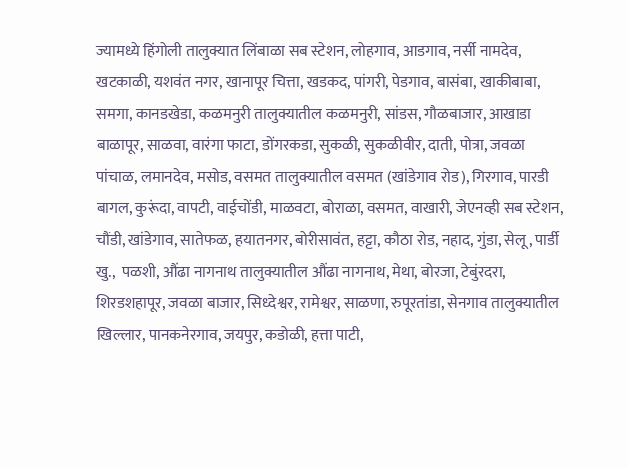ज्यामध्ये हिंगोली तालुक्यात लिंबाळा सब स्टेशन, लोहगाव, आडगाव, नर्सी नामदेव, खटकाळी, यशवंत नगर, खानापूर चित्ता, खडकद, पांगरी, पेडगाव, बासंबा, खाकीबाबा, समगा, कानडखेडा, कळमनुरी तालुक्यातील कळमनुरी, सांडस, गौळबाजार, आखाडा बाळापूर, साळवा, वारंगा फाटा, डोंगरकडा, सुकळी, सुकळीवीर, दाती, पोत्रा, जवळा पांचाळ, लमानदेव, मसोड, वसमत तालुक्यातील वसमत (खांडेगाव रोड), गिरगाव, पारडी बागल, कुरूंदा, वापटी, वाईचोंडी, माळवटा, बोराळा, वसमत, वाखारी, जेएनव्ही सब स्टेशन, चौंडी, खांडेगाव, सातेफळ, हयातनगर, बोरीसावंत, हट्टा, कौठा रोड, नहाद, गुंडा, सेलू, पार्डी खु.,  पळशी, औंढा नागनाथ तालुक्यातील औंढा नागनाथ, मेथा, बोरजा, टेबुंरदरा, शिरडशहापूर, जवळा बाजार, सिध्देश्वर, रामेश्वर, साळणा, रुपूरतांडा, सेनगाव तालुक्यातील खिल्लार, पानकनेरगाव, जयपुर, कडोळी, हत्ता पाटी,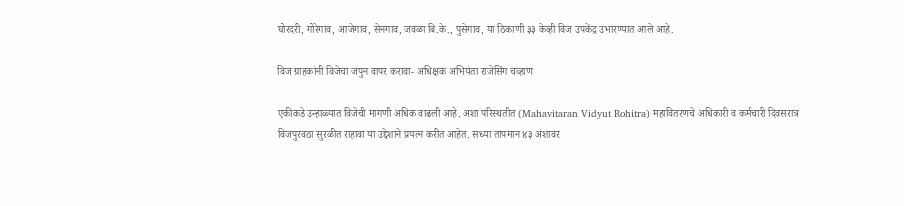घोरदरी, गोरेगाव, आजेगाव, सेनगाव, जवळा बि.के., पुसेगाव, या ठिकाणी ३३ केव्ही विज उपकेंद्र उभारण्यात आले आहे.

विज ग्राहकांनी विजेचा जपुन वापर करावा- अधिक्षक अभियंता राजेसिंग चव्हाण

एकीकडे उन्हाळ्यात विजेची मागणी अधिक वाढली आहे. अशा परिस्थतीत (Mahavitaran Vidyut Rohitra) महावितरणचे अधिकारी व कर्मचारी दिवसरात्र विजपुरवठा सुरळीत राहावा या उद्देशाने प्रयत्न करीत आहेत. सध्या तापमान ४३ अंशावर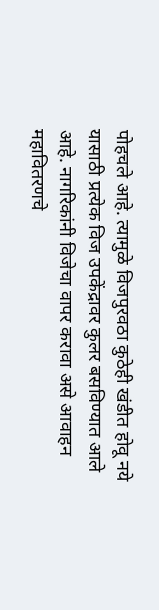पोहचले आहे. त्यामुळे विजपुरवठा कुठेही खंडीत होवू नये यासाठी प्रत्येक विज उपकेंद्रावर कुलर बसविण्यात आले आहे. नागरिकांनी विजेचा वापर करावा असे आवाहन महावितरणचे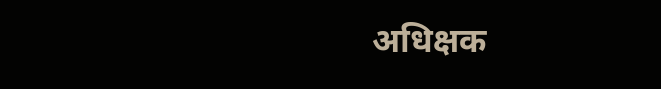अधिक्षक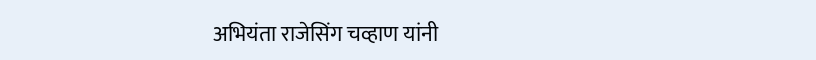अभियंता राजेसिंग चव्हाण यांनी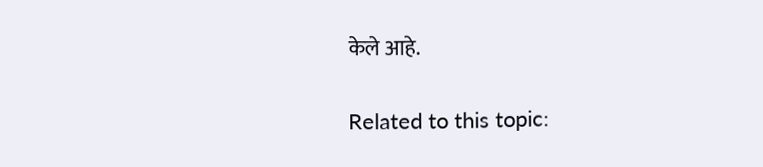केले आहे.

Related to this topic: